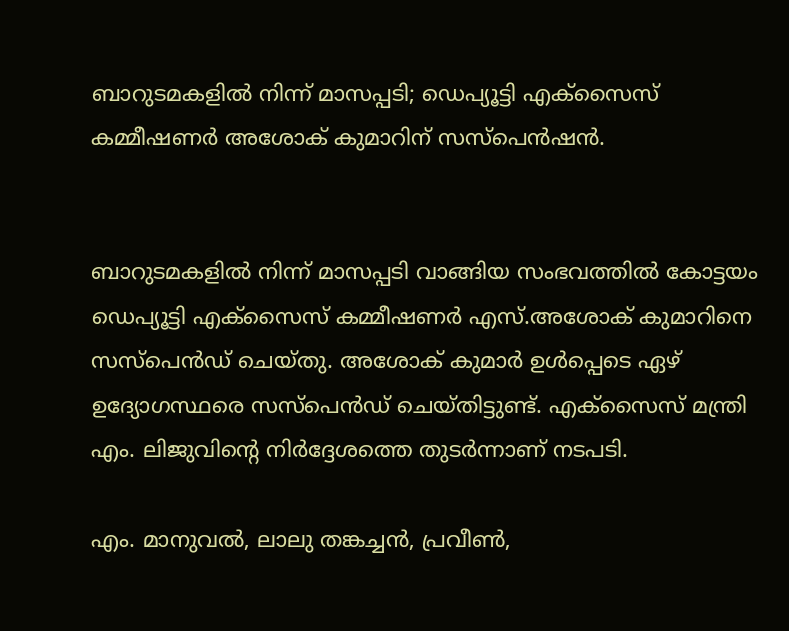ബാറുടമകളില്‍ നിന്ന് മാസപ്പടി; ഡെപ്യൂട്ടി എക്‌സൈസ് കമ്മീഷണര്‍ അശോക് കുമാറിന് സസ്‌പെന്‍ഷന്‍.


ബാറുടമകളില്‍ നിന്ന് മാസപ്പടി വാങ്ങിയ സംഭവത്തില്‍ കോട്ടയം ഡെപ്യൂട്ടി എക്‌സൈസ് കമ്മീഷണര്‍ എസ്.അശോക് കുമാറിനെ സസ്‌പെന്‍ഡ് ചെയ്തു. അശോക് കുമാര്‍ ഉള്‍പ്പെടെ ഏഴ് ഉദ്യോഗസ്ഥരെ സസ്‌പെന്‍ഡ് ചെയ്തിട്ടുണ്ട്. എക്‌സൈസ് മന്ത്രി എം. ലിജുവിന്റെ നിര്‍ദ്ദേശത്തെ തുടര്‍ന്നാണ് നടപടി.

എം. മാനുവല്‍, ലാലു തങ്കച്ചന്‍, പ്രവീണ്‍,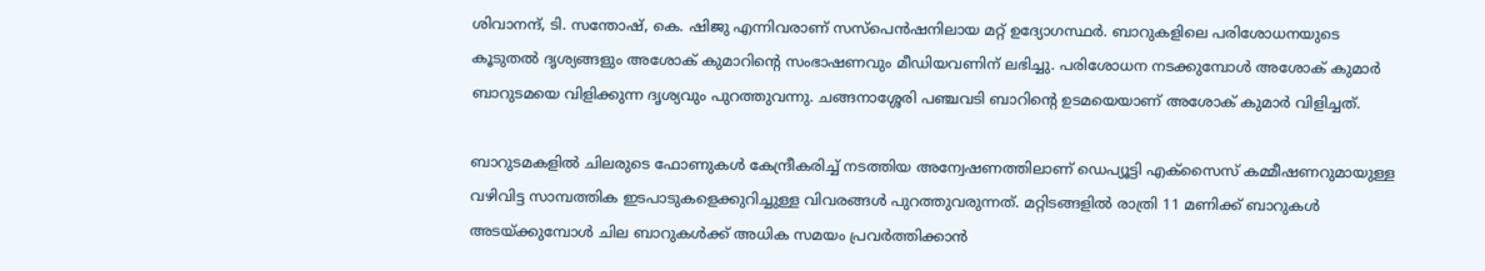ശിവാനന്ദ്, ടി. സന്തോഷ്, കെ. ഷിജു എന്നിവരാണ് സസ്‌പെന്‍ഷനിലായ മറ്റ് ഉദ്യോഗസ്ഥര്‍. ബാറുകളിലെ പരിശോധനയുടെ കൂടുതല്‍ ദൃശ്യങ്ങളും അശോക് കുമാറിന്റെ സംഭാഷണവും മീഡിയവണിന് ലഭിച്ചു. പരിശോധന നടക്കുമ്പോള്‍ അശോക് കുമാര്‍ ബാറുടമയെ വിളിക്കുന്ന ദൃശ്യവും പുറത്തുവന്നു. ചങ്ങനാശ്ശേരി പഞ്ചവടി ബാറിന്റെ ഉടമയെയാണ് അശോക് കുമാര്‍ വിളിച്ചത്.

ബാറുടമകളില്‍ ചിലരുടെ ഫോണുകള്‍ കേന്ദ്രീകരിച്ച്‌ നടത്തിയ അന്വേഷണത്തിലാണ് ഡെപ്യൂട്ടി എക്സൈസ് കമ്മീഷണറുമായുള്ള വഴിവിട്ട സാമ്പത്തിക ഇടപാടുകളെക്കുറിച്ചുള്ള വിവരങ്ങള്‍ പുറത്തുവരുന്നത്. മറ്റിടങ്ങളില്‍ രാത്രി 11 മണിക്ക് ബാറുകള്‍ അടയ്ക്കുമ്പോള്‍ ചില ബാറുകള്‍ക്ക് അധിക സമയം പ്രവര്‍ത്തിക്കാന്‍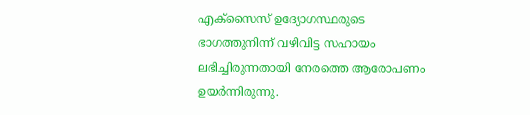എക്സൈസ് ഉദ്യോഗസ്ഥരുടെ ഭാഗത്തുനിന്ന് വഴിവിട്ട സഹായം ലഭിച്ചിരുന്നതായി നേരത്തെ ആരോപണം ഉയര്‍ന്നിരുന്നു.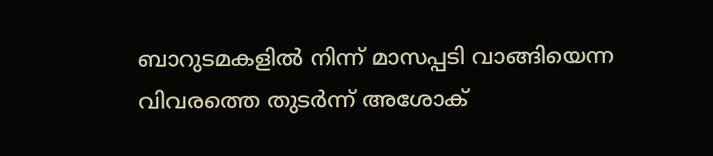ബാറുടമകളില്‍ നിന്ന് മാസപ്പടി വാങ്ങിയെന്ന വിവരത്തെ തുടര്‍ന്ന് അശോക്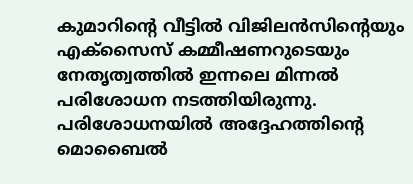കുമാറിന്റെ വീട്ടില്‍ വിജിലന്‍സിന്റെയും എക്സൈസ് കമ്മീഷണറുടെയും നേതൃത്വത്തില്‍ ഇന്നലെ മിന്നല്‍ പരിശോധന നടത്തിയിരുന്നു. പരിശോധനയില്‍ അദ്ദേഹത്തിന്റെ മൊബൈല്‍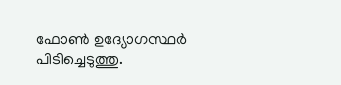ഫോണ്‍ ഉദ്യോഗസ്ഥര്‍ പിടിച്ചെടുത്തു.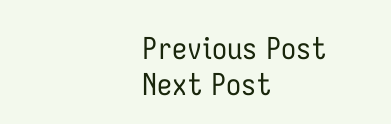Previous Post Next Post